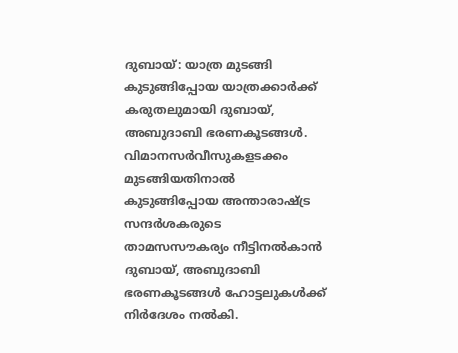ദുബായ്: യാത്ര മുടങ്ങി കുടുങ്ങിപ്പോയ യാത്രക്കാർക്ക് കരുതലുമായി ദുബായ്, അബുദാബി ഭരണകൂടങ്ങൾ. വിമാനസർവീസുകളടക്കം മുടങ്ങിയതിനാൽ കുടുങ്ങിപ്പോയ അന്താരാഷ്ട്ര സന്ദർശകരുടെ താമസസൗകര്യം നീട്ടിനൽകാൻ ദുബായ്, അബുദാബി ഭരണകൂടങ്ങൾ ഹോട്ടലുകൾക്ക് നിർദേശം നൽകി.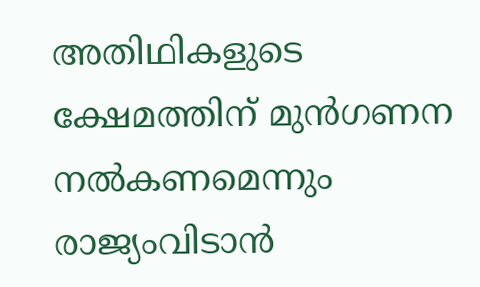അതിഥികളുടെ ക്ഷേമത്തിന് മുൻഗണന നൽകണമെന്നും രാജ്യംവിടാൻ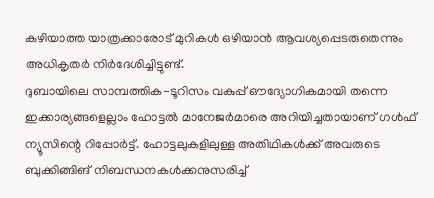കഴിയാത്ത യാത്രക്കാരോട് മുറികൾ ഒഴിയാൻ ആവശ്യപ്പെടരുതെന്നും അധികൃതർ നിർദേശിച്ചിട്ടുണ്ട്.
ദുബായിലെ സാമ്പത്തിക-ടൂറിസം വകുപ്പ് ഔദ്യോഗികമായി തന്നെ ഇക്കാര്യങ്ങളെല്ലാം ഹോട്ടൽ മാനേജർമാരെ അറിയിച്ചതായാണ് ഗൾഫ് ന്യൂസിന്റെ റിപ്പോർട്ട്. ഹോട്ടലുകളിലുള്ള അതിഥികൾക്ക് അവരുടെ ബുക്കിങ്ങിങ് നിബന്ധനകൾക്കനുസരിച്ച്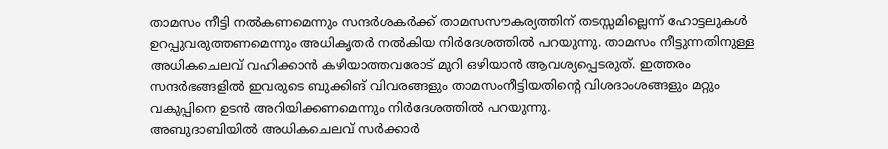താമസം നീട്ടി നൽകണമെന്നും സന്ദർശകർക്ക് താമസസൗകര്യത്തിന് തടസ്സമില്ലെന്ന് ഹോട്ടലുകൾ ഉറപ്പുവരുത്തണമെന്നും അധികൃതർ നൽകിയ നിർദേശത്തിൽ പറയുന്നു. താമസം നീട്ടുന്നതിനുള്ള അധികചെലവ് വഹിക്കാൻ കഴിയാത്തവരോട് മുറി ഒഴിയാൻ ആവശ്യപ്പെടരുത്. ഇത്തരം സന്ദർഭങ്ങളിൽ ഇവരുടെ ബുക്കിങ് വിവരങ്ങളും താമസംനീട്ടിയതിന്റെ വിശദാംശങ്ങളും മറ്റും വകുപ്പിനെ ഉടൻ അറിയിക്കണമെന്നും നിർദേശത്തിൽ പറയുന്നു.
അബുദാബിയിൽ അധികചെലവ് സർക്കാർ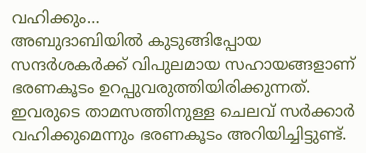വഹിക്കും…
അബുദാബിയിൽ കുടുങ്ങിപ്പോയ സന്ദർശകർക്ക് വിപുലമായ സഹായങ്ങളാണ് ഭരണകൂടം ഉറപ്പുവരുത്തിയിരിക്കുന്നത്. ഇവരുടെ താമസത്തിനുള്ള ചെലവ് സർക്കാർ വഹിക്കുമെന്നും ഭരണകൂടം അറിയിച്ചിട്ടുണ്ട്.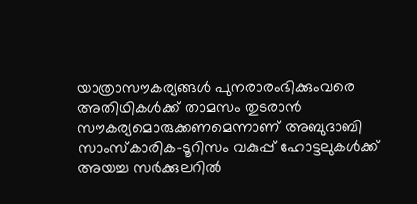യാത്രാസൗകര്യങ്ങൾ പുനരാരംഭിക്കുംവരെ അതിഥികൾക്ക് താമസം തുടരാൻ സൗകര്യമൊരുക്കണമെന്നാണ് അബുദാബി സാംസ്കാരിക-ടൂറിസം വകുപ്പ് ഹോട്ടലുകൾക്ക് അയച്ച സർക്കുലറിൽ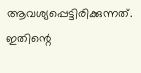ആവശ്യപ്പെട്ടിരിക്കുന്നത്. ഇതിന്റെ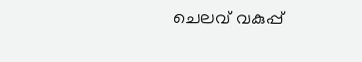ചെലവ് വകുപ്പ്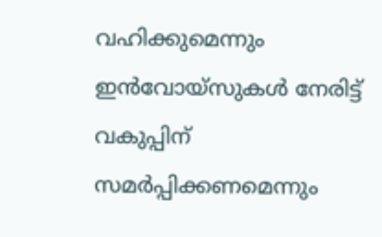വഹിക്കുമെന്നും ഇൻവോയ്സുകൾ നേരിട്ട് വകുപ്പിന് സമർപ്പിക്കണമെന്നും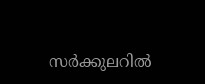സർക്കുലറിൽ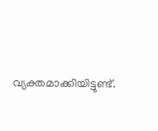വ്യക്തമാക്കിയിട്ടുണ്ട്.